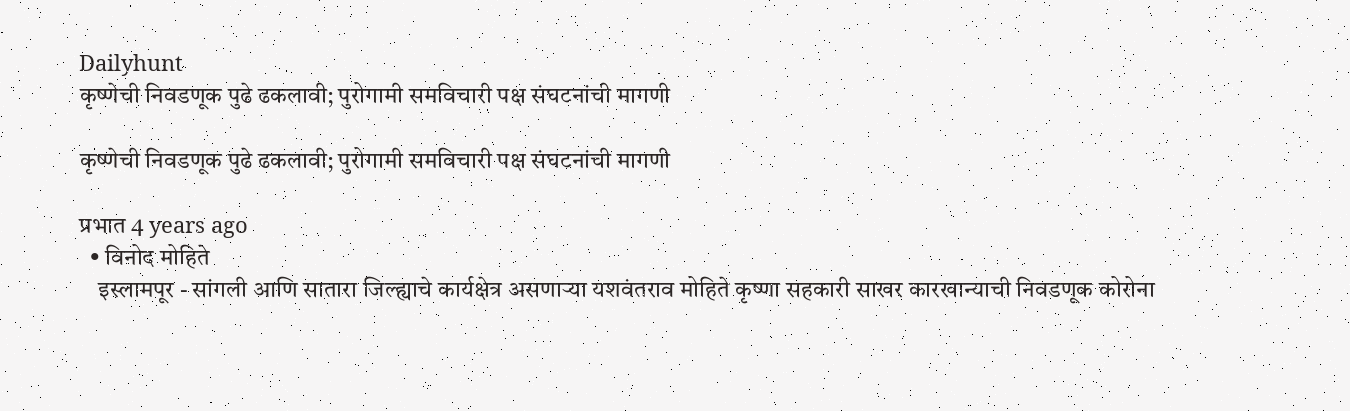Dailyhunt
कृष्णेची निवडणूक पुढे ढकलावी; पुरोगामी समविचारी पक्ष संघटनांची मागणी

कृष्णेची निवडणूक पुढे ढकलावी; पुरोगामी समविचारी पक्ष संघटनांची मागणी

प्रभात 4 years ago
  • विनोद मोहिते
    इस्लामपूर - सांगली आणि सातारा जिल्ह्याचे कार्यक्षेत्र असणाऱ्या यशवंतराव मोहिते कृष्णा सहकारी साखर कारखान्याची निवडणूक कोरोना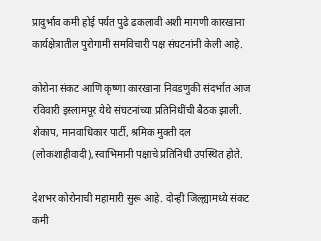प्रादुर्भाव कमी होई पर्यत पुढे ढकलावी अशी मागणी कारखाना कार्यक्षेत्रातील पुरोगामी समविचारी पक्ष संघटनांनी केली आहे.

कोरोना संकट आणि कृष्णा कारखाना निवडणुकी संदर्भात आज रविवारी इस्लामपूर येथे संघटनांच्या प्रतिनिधींची बैठक झाली. शेकाप, मानवाधिकार पार्टी, श्रमिक मुक्ती दल (लोकशाहीवादी),स्वाभिमानी पक्षाचे प्रतिनिधी उपस्थित होते.

देशभर कोरोनाची महामारी सुरू आहे. दोन्ही जिल्ह्यामध्ये संकट कमी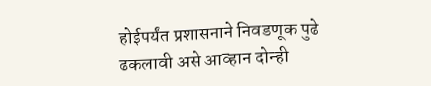होईपर्यंत प्रशासनाने निवडणूक पुढे ढकलावी असे आव्हान दोन्ही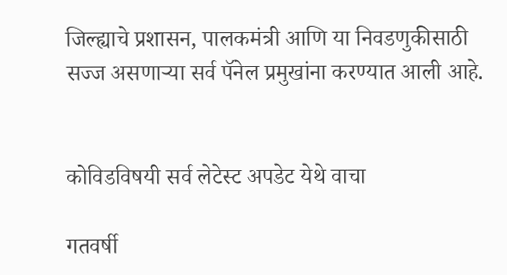जिल्ह्याचे प्रशासन, पालकमंत्री आणि या निवडणुकीसाठी सज्ज असणाऱ्या सर्व पॅनेल प्रमुखांना करण्यात आली आहे.


कोविडविषयी सर्व लेटेस्ट अपडेट येथे वाचा

गतवर्षी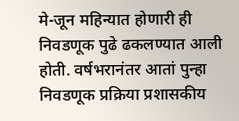मे-जून महिन्यात होणारी ही निवडणूक पुढे ढकलण्यात आली होती. वर्षभरानंतर आतां पुन्हा निवडणूक प्रक्रिया प्रशासकीय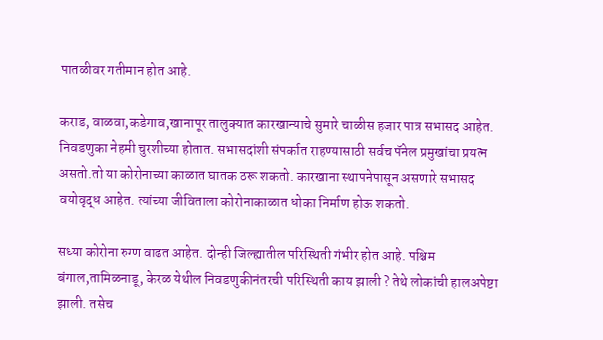पातळीवर गतीमान होत आहे.

कराड, वाळवा,कडेगाव,खानापूर तालुक्यात कारखान्याचे सुमारे चाळीस हजार पात्र सभासद आहेत. निवडणुका नेहमी चुरशीच्या होतात. सभासदांशी संपर्कात राहण्यासाठी सर्वच पॅनेल प्रमुखांचा प्रयत्न असतो.तो या कोरोनाच्या काळात घातक ठरू शकतो. कारखाना स्थापनेपासून असणारे सभासद वयोवृद्ध आहेत. त्यांच्या जीविताला कोरोनाकाळात धोका निर्माण होऊ शकतो.

सध्या कोरोना रुग्ण वाढत आहेत. दोन्ही जिल्ह्यातील परिस्थिती गंभीर होत आहे. पश्चिम बंगाल,तामिळनाडू, केरळ येथील निवडणुकीनंतरची परिस्थिती काय झाली ? तेथे लोकांची हालअपेष्टा झाली. तसेच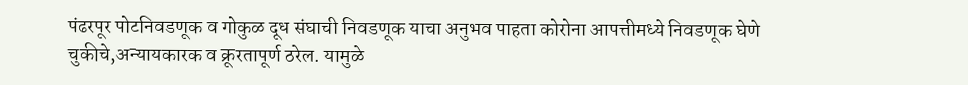पंढरपूर पोटनिवडणूक व गोकुळ दूध संघाची निवडणूक याचा अनुभव पाहता कोरोना आपत्तीमध्ये निवडणूक घेणे चुकीचे,अन्यायकारक व क्रूरतापूर्ण ठरेल. यामुळे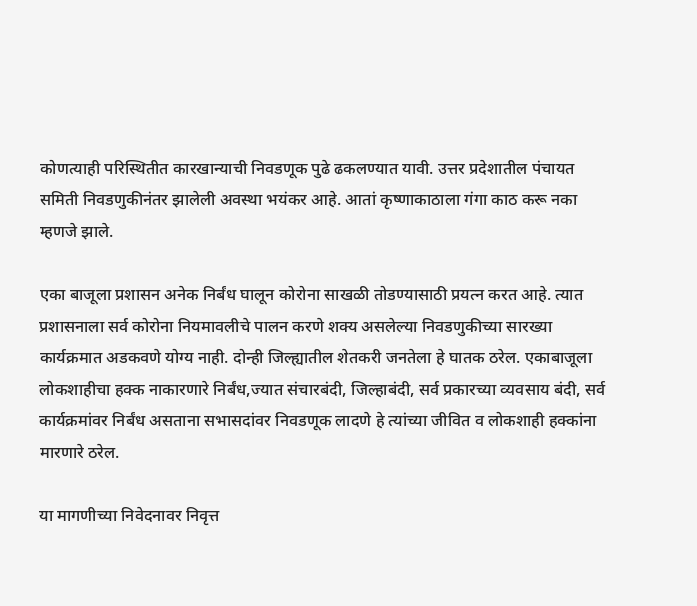कोणत्याही परिस्थितीत कारखान्याची निवडणूक पुढे ढकलण्यात यावी. उत्तर प्रदेशातील पंचायत समिती निवडणुकीनंतर झालेली अवस्था भयंकर आहे. आतां कृष्णाकाठाला गंगा काठ करू नका म्हणजे झाले.

एका बाजूला प्रशासन अनेक निर्बंध घालून कोरोना साखळी तोडण्यासाठी प्रयत्न करत आहे. त्यात प्रशासनाला सर्व कोरोना नियमावलीचे पालन करणे शक्य असलेल्या निवडणुकीच्या सारख्या कार्यक्रमात अडकवणे योग्य नाही. दोन्ही जिल्ह्यातील शेतकरी जनतेला हे घातक ठरेल. एकाबाजूला लोकशाहीचा हक्क नाकारणारे निर्बंध,ज्यात संचारबंदी, जिल्हाबंदी, सर्व प्रकारच्या व्यवसाय बंदी, सर्व कार्यक्रमांवर निर्बंध असताना सभासदांवर निवडणूक लादणे हे त्यांच्या जीवित व लोकशाही हक्कांना मारणारे ठरेल.

या मागणीच्या निवेदनावर निवृत्त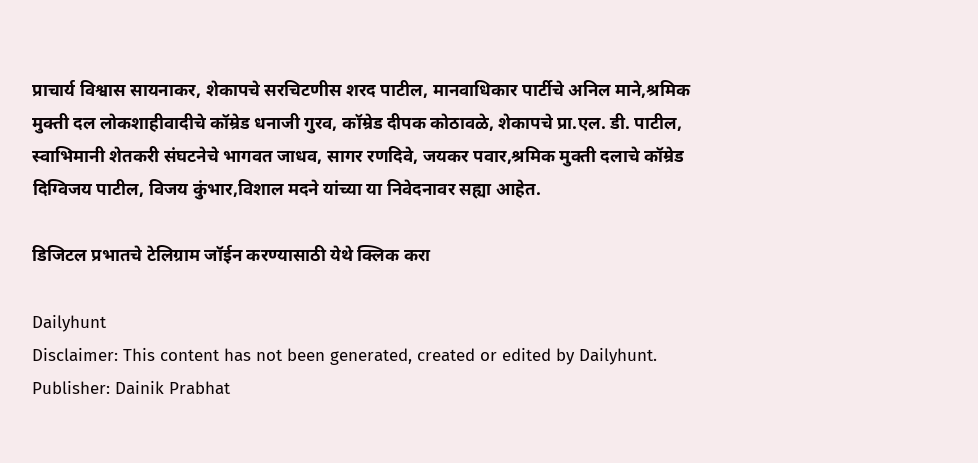प्राचार्य विश्वास सायनाकर, शेकापचे सरचिटणीस शरद पाटील, मानवाधिकार पार्टीचे अनिल माने,श्रमिक मुक्ती दल लोकशाहीवादीचे कॉम्रेड धनाजी गुरव, कॉम्रेड दीपक कोठावळे, शेकापचे प्रा.एल. डी. पाटील, स्वाभिमानी शेतकरी संघटनेचे भागवत जाधव, सागर रणदिवे, जयकर पवार,श्रमिक मुक्ती दलाचे कॉम्रेड दिग्विजय पाटील, विजय कुंभार,विशाल मदने यांच्या या निवेदनावर सह्या आहेत.

डिजिटल प्रभातचे टेलिग्राम जॉईन करण्यासाठी येथे क्लिक करा

Dailyhunt
Disclaimer: This content has not been generated, created or edited by Dailyhunt. Publisher: Dainik Prabhat